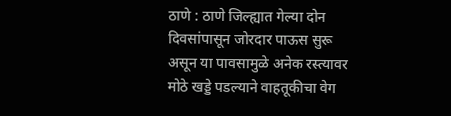ठाणे : ठाणे जिल्ह्यात गेल्या दोन दिवसांपासून जोरदार पाऊस सुरू असून या पावसामुळे अनेक रस्त्यावर मोठे खड्डे पडल्याने वाहतूकीचा वेग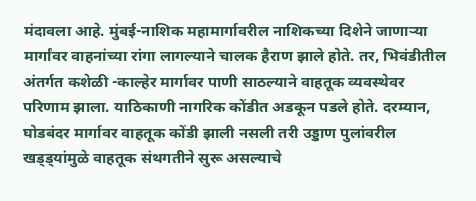मंदावला आहे. मुंबई-नाशिक महामार्गावरील नाशिकच्या दिशेने जाणाऱ्या मार्गांवर वाहनांच्या रांगा लागल्याने चालक हैराण झाले होते. तर, भिवंडीतील अंतर्गत कशेळी -काल्हेर मार्गावर पाणी साठल्याने वाहतूक व्यवस्थेवर परिणाम झाला. याठिकाणी नागरिक कोंडीत अडकून पडले होते. दरम्यान, घोडबंदर मार्गावर वाहतूक कोंडी झाली नसली तरी उड्डाण पुलांवरील खड्ड्यांमुळे वाहतूक संथगतीने सुरू असल्याचे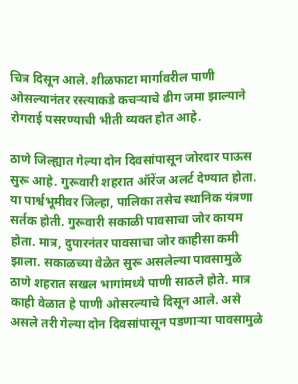चित्र दिसून आले. शीळफाटा मार्गावरील पाणी ओसल्यानंतर रस्त्याकडे कचऱ्याचे ढीग जमा झाल्याने रोगराई पसरण्याची भीती व्यक्त होत आहे.

ठाणे जिल्ह्यात गेल्या दोन दिवसांपासून जोरदार पाऊस सुरू आहे. गुरूवारी शहरात ऑरेंज अलर्ट देण्यात होता. या पार्श्वभूमीवर जिल्हा, पालिका तसेच स्थानिक यंत्रणा सर्तक होती. गुरूवारी सकाळी पावसाचा जोर कायम होता. मात्र, दुपारनंतर पावसाचा जोर काहीसा कमी झाला. सकाळच्या वेळेत सुरू असलेल्या पावसामुळे ठाणे शहरात सखल भागांमध्ये पाणी साठले होते. मात्र काही वेळात हे पाणी ओसरल्याचे दिसून आले. असे असले तरी गेल्या दोन दिवसांपासून पडणाऱ्या पावसामुळे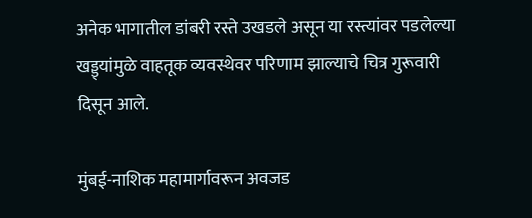अनेक भागातील डांबरी रस्ते उखडले असून या रस्त्यांवर पडलेल्या खड्ड्यांमुळे वाहतूक व्यवस्थेवर परिणाम झाल्याचे चित्र गुरूवारी दिसून आले.

मुंबई-नाशिक महामार्गावरून अवजड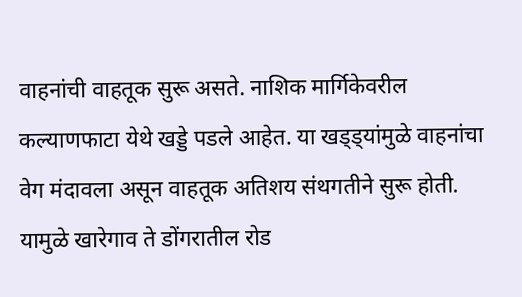वाहनांची वाहतूक सुरू असते. नाशिक मार्गिकेवरील कल्याणफाटा येथे खड्डे पडले आहेत. या खड्ड्यांमुळे वाहनांचा वेग मंदावला असून वाहतूक अतिशय संथगतीने सुरू होती. यामुळे खारेगाव ते डोंगरातील रोड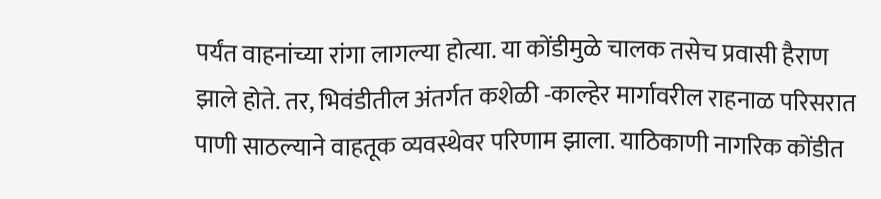पर्यंत वाहनांच्या रांगा लागल्या होत्या. या कोंडीमुळे चालक तसेच प्रवासी हैराण झाले होते. तर, भिवंडीतील अंतर्गत कशेळी -काल्हेर मार्गावरील राहनाळ परिसरात पाणी साठल्याने वाहतूक व्यवस्थेवर परिणाम झाला. याठिकाणी नागरिक कोंडीत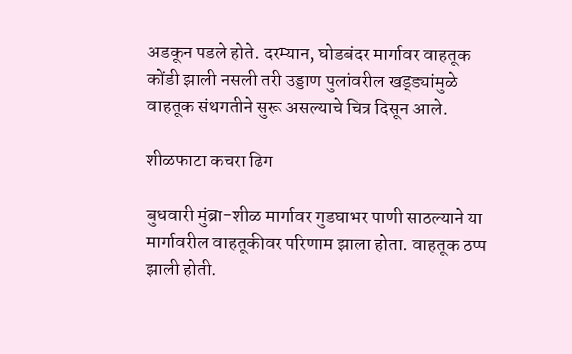अडकून पडले होते. दरम्यान, घोडबंदर मार्गावर वाहतूक कोंडी झाली नसली तरी उड्डाण पुलांवरील खड्ड्यांमुळे वाहतूक संथगतीने सुरू असल्याचे चित्र दिसून आले.

शीळफाटा कचरा ढिग

बुधवारी मुंब्रा-शीळ मार्गावर गुडघाभर पाणी साठल्याने या मार्गावरील वाहतूकीवर परिणाम झाला होता. वाहतूक ठप्प झाली होती.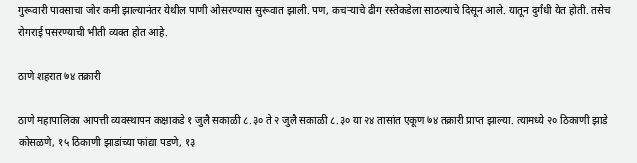गुरूवारी पावसाचा जोर कमी झाल्यानंतर येथील पाणी ओसरण्यास सुरूवात झाली. पण, कचऱ्याचे ढीग रस्तेकडेला साठल्याचे दिसून आले. यातून दुर्गंधी येत होती. तसेच रोगराई पसरण्याची भीती व्यक्त होत आहे.

ठाणे शहरात ७४ तक्रारी

ठाणे महापालिका आपत्ती व्यवस्थापन कक्षाकडे १ जुलै सकाळी ८.३० ते २ जुलै सकाळी ८.३० या २४ तासांत एकूण ७४ तक्रारी प्राप्त झाल्या. त्यामध्ये २० ठिकाणी झाडे कोसळणे, १५ ठिकाणी झाडांच्या फांद्या पडणे, १३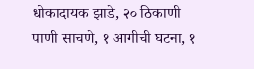धोकादायक झाडे, २० ठिकाणी पाणी साचणे, १ आगीची घटना, १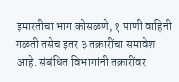इमारतीचा भाग कोसळणे, १ पाणी वाहिनी गळती तसेच इतर ३ तक्रारींचा समावेश आहे. संबंधित विभागांनी तक्रारींवर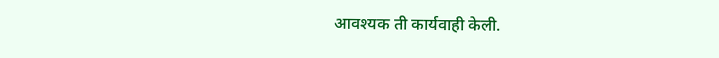आवश्यक ती कार्यवाही केली.